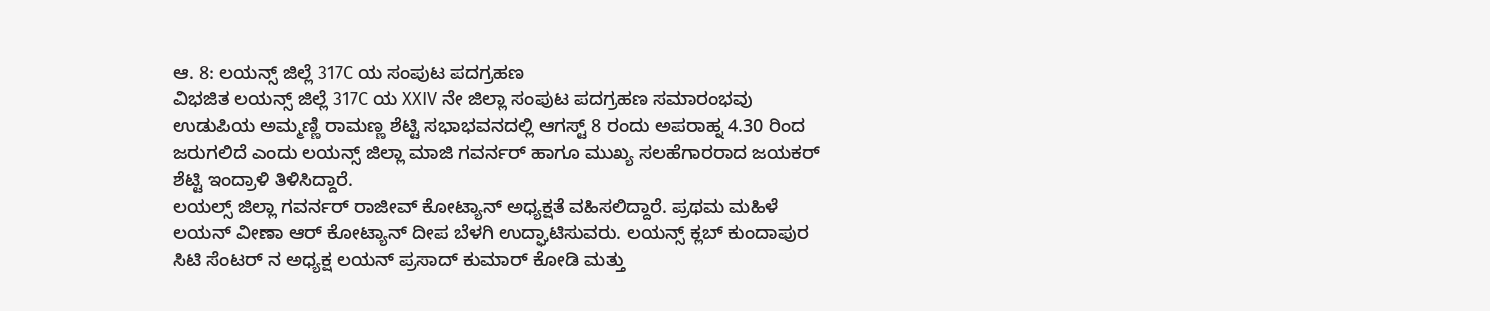ಆ. 8: ಲಯನ್ಸ್ ಜಿಲ್ಲೆ 317C ಯ ಸಂಪುಟ ಪದಗ್ರಹಣ
ವಿಭಜಿತ ಲಯನ್ಸ್ ಜಿಲ್ಲೆ 317C ಯ XXIV ನೇ ಜಿಲ್ಲಾ ಸಂಪುಟ ಪದಗ್ರಹಣ ಸಮಾರಂಭವು ಉಡುಪಿಯ ಅಮ್ಮಣ್ಣಿ ರಾಮಣ್ಣ ಶೆಟ್ಟಿ ಸಭಾಭವನದಲ್ಲಿ ಆಗಸ್ಟ್ 8 ರಂದು ಅಪರಾಹ್ನ 4.30 ರಿಂದ ಜರುಗಲಿದೆ ಎಂದು ಲಯನ್ಸ್ ಜಿಲ್ಲಾ ಮಾಜಿ ಗವರ್ನರ್ ಹಾಗೂ ಮುಖ್ಯ ಸಲಹೆಗಾರರಾದ ಜಯಕರ್ ಶೆಟ್ಟಿ ಇಂದ್ರಾಳಿ ತಿಳಿಸಿದ್ದಾರೆ.
ಲಯಲ್ಸ್ ಜಿಲ್ಲಾ ಗವರ್ನರ್ ರಾಜೀವ್ ಕೋಟ್ಯಾನ್ ಅಧ್ಯಕ್ಷತೆ ವಹಿಸಲಿದ್ದಾರೆ. ಪ್ರಥಮ ಮಹಿಳೆ ಲಯನ್ ವೀಣಾ ಆರ್ ಕೋಟ್ಯಾನ್ ದೀಪ ಬೆಳಗಿ ಉದ್ಘಾಟಿಸುವರು. ಲಯನ್ಸ್ ಕ್ಲಬ್ ಕುಂದಾಪುರ ಸಿಟಿ ಸೆಂಟರ್ ನ ಅಧ್ಯಕ್ಷ ಲಯನ್ ಪ್ರಸಾದ್ ಕುಮಾರ್ ಕೋಡಿ ಮತ್ತು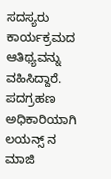ಸದಸ್ಯರು ಕಾರ್ಯಕ್ರಮದ ಆತಿಥ್ಯವನ್ನು ವಹಿಸಿದ್ದಾರೆ. ಪದಗ್ರಹಣ ಅಧಿಕಾರಿಯಾಗಿ ಲಯನ್ಸ್ ನ ಮಾಜಿ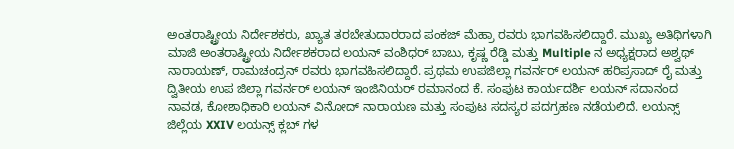ಅಂತರಾಷ್ಟ್ರೀಯ ನಿರ್ದೇಶಕರು, ಖ್ಯಾತ ತರಬೇತುದಾರರಾದ ಪಂಕಜ್ ಮೆಹ್ರಾ ರವರು ಭಾಗವಹಿಸಲಿದ್ದಾರೆ. ಮುಖ್ಯ ಅತಿಥಿಗಳಾಗಿ ಮಾಜಿ ಅಂತರಾಷ್ಟ್ರೀಯ ನಿರ್ದೇಶಕರಾದ ಲಯನ್ ವಂಶಿಧರ್ ಬಾಬು, ಕೃಷ್ಣ ರೆಡ್ಡಿ ಮತ್ತು Multiple ನ ಅಧ್ಯಕ್ಷರಾದ ಅಶ್ವಥ್ ನಾರಾಯಣ್, ರಾಮಚಂದ್ರನ್ ರವರು ಭಾಗವಹಿಸಲಿದ್ದಾರೆ. ಪ್ರಥಮ ಉಪಜಿಲ್ಲಾ ಗವರ್ನರ್ ಲಯನ್ ಹರಿಪ್ರಸಾದ್ ರೈ ಮತ್ತು ದ್ವಿತೀಯ ಉಪ ಜಿಲ್ಲಾ ಗವರ್ನರ್ ಲಯನ್ ಇಂಜಿನಿಯರ್ ರಮಾನಂದ ಕೆ. ಸಂಪುಟ ಕಾರ್ಯದರ್ಶಿ ಲಯನ್ ಸದಾನಂದ ನಾವಡ, ಕೋಶಾಧಿಕಾರಿ ಲಯನ್ ವಿನೋದ್ ನಾರಾಯಣ ಮತ್ತು ಸಂಪುಟ ಸದಸ್ಯರ ಪದಗ್ರಹಣ ನಡೆಯಲಿದೆ. ಲಯನ್ಸ್ ಜಿಲ್ಲೆಯ XXIV ಲಯನ್ಸ್ ಕ್ಲಬ್ ಗಳ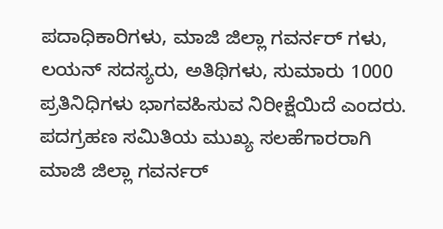ಪದಾಧಿಕಾರಿಗಳು, ಮಾಜಿ ಜಿಲ್ಲಾ ಗವರ್ನರ್ ಗಳು, ಲಯನ್ ಸದಸ್ಯರು, ಅತಿಥಿಗಳು, ಸುಮಾರು 1000 ಪ್ರತಿನಿಧಿಗಳು ಭಾಗವಹಿಸುವ ನಿರೀಕ್ಷೆಯಿದೆ ಎಂದರು.
ಪದಗ್ರಹಣ ಸಮಿತಿಯ ಮುಖ್ಯ ಸಲಹೆಗಾರರಾಗಿ ಮಾಜಿ ಜಿಲ್ಲಾ ಗವರ್ನರ್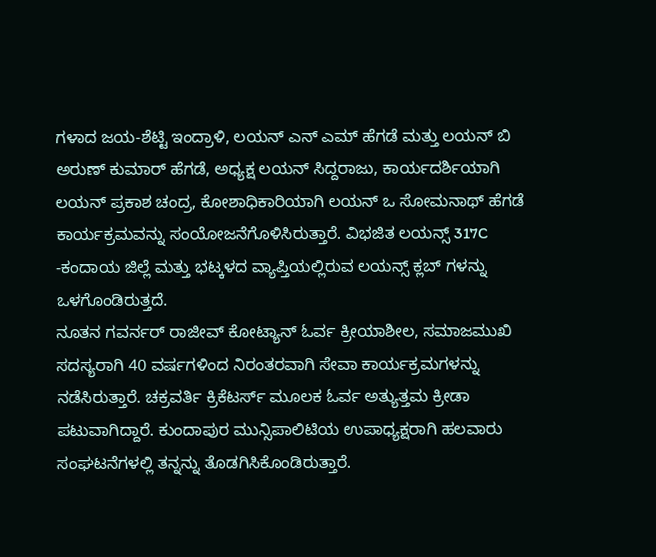ಗಳಾದ ಜಯ-ಶೆಟ್ಟಿ ಇಂದ್ರಾಳಿ, ಲಯನ್ ಎನ್ ಎಮ್ ಹೆಗಡೆ ಮತ್ತು ಲಯನ್ ಬಿ ಅರುಣ್ ಕುಮಾರ್ ಹೆಗಡೆ, ಅಧ್ಯಕ್ಷ ಲಯನ್ ಸಿದ್ದರಾಜು, ಕಾರ್ಯದರ್ಶಿಯಾಗಿ ಲಯನ್ ಪ್ರಕಾಶ ಚಂದ್ರ, ಕೋಶಾಧಿಕಾರಿಯಾಗಿ ಲಯನ್ ಒ ಸೋಮನಾಥ್ ಹೆಗಡೆ ಕಾರ್ಯಕ್ರಮವನ್ನು ಸಂಯೋಜನೆಗೊಳಿಸಿರುತ್ತಾರೆ. ವಿಭಜಿತ ಲಯನ್ಸ್ 317C -ಕಂದಾಯ ಜಿಲ್ಲೆ ಮತ್ತು ಭಟ್ಕಳದ ವ್ಯಾಪ್ತಿಯಲ್ಲಿರುವ ಲಯನ್ಸ್ ಕ್ಲಬ್ ಗಳನ್ನು ಒಳಗೊಂಡಿರುತ್ತದೆ.
ನೂತನ ಗವರ್ನರ್ ರಾಜೀವ್ ಕೋಟ್ಯಾನ್ ಓರ್ವ ಕ್ರೀಯಾಶೀಲ, ಸಮಾಜಮುಖಿ ಸದಸ್ಯರಾಗಿ 40 ವರ್ಷಗಳಿಂದ ನಿರಂತರವಾಗಿ ಸೇವಾ ಕಾರ್ಯಕ್ರಮಗಳನ್ನು ನಡೆಸಿರುತ್ತಾರೆ. ಚಕ್ರವರ್ತಿ ಕ್ರಿಕೆಟರ್ಸ್ ಮೂಲಕ ಓರ್ವ ಅತ್ಯುತ್ತಮ ಕ್ರೀಡಾ ಪಟುವಾಗಿದ್ದಾರೆ. ಕುಂದಾಪುರ ಮುನ್ಸಿಪಾಲಿಟಿಯ ಉಪಾಧ್ಯಕ್ಷರಾಗಿ ಹಲವಾರು ಸಂಘಟನೆಗಳಲ್ಲಿ ತನ್ನನ್ನು ತೊಡಗಿಸಿಕೊಂಡಿರುತ್ತಾರೆ.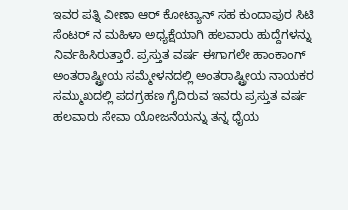ಇವರ ಪತ್ನಿ ವೀಣಾ ಆರ್ ಕೋಟ್ಯಾನ್ ಸಹ ಕುಂದಾಪುರ ಸಿಟಿ ಸೆಂಟರ್ ನ ಮಹಿಳಾ ಅಧ್ಯಕ್ಷೆಯಾಗಿ ಹಲವಾರು ಹುದ್ದೆಗಳನ್ನು ನಿರ್ವಹಿಸಿರುತ್ತಾರೆ. ಪ್ರಸ್ತುತ ವರ್ಷ ಈಗಾಗಲೇ ಹಾಂಕಾಂಗ್ ಅಂತರಾಷ್ಟ್ರೀಯ ಸಮ್ಮೇಳನದಲ್ಲಿ ಅಂತರಾಷ್ಟ್ರೀಯ ನಾಯಕರ ಸಮ್ಮುಖದಲ್ಲಿ ಪದಗ್ರಹಣ ಗೈದಿರುವ ಇವರು ಪ್ರಸ್ತುತ ವರ್ಷ ಹಲವಾರು ಸೇವಾ ಯೋಜನೆಯನ್ನು ತನ್ನ ಧೈಯ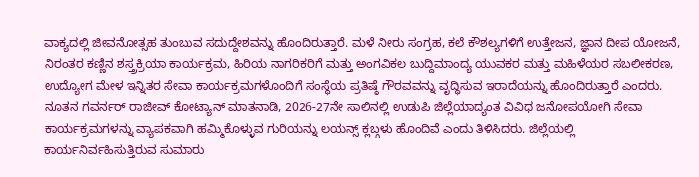ವಾಕ್ಯದಲ್ಲಿ ಜೀವನೋತ್ಸಹ ತುಂಬುವ ಸದುದ್ದೇಶವನ್ನು ಹೊಂದಿರುತ್ತಾರೆ. ಮಳೆ ನೀರು ಸಂಗ್ರಹ, ಕಲೆ ಕೌಶಲ್ಯಗಳಿಗೆ ಉತ್ತೇಜನ, ಜ್ಞಾನ ದೀಪ ಯೋಜನೆ, ನಿರಂತರ ಕಣ್ಣಿನ ಶಸ್ತ್ರಕ್ರಿಯಾ ಕಾರ್ಯಕ್ರಮ, ಹಿರಿಯ ನಾಗರಿಕರಿಗೆ ಮತ್ತು ಅಂಗವಿಕಲ ಬುದ್ದಿಮಾಂದ್ಯ ಯುವಕರ ಮತ್ತು ಮಹಿಳೆಯರ ಸಬಲೀಕರಣ, ಉದ್ಯೋಗ ಮೇಳ ಇನ್ನಿತರ ಸೇವಾ ಕಾರ್ಯಕ್ರಮಗಳೊಂದಿಗೆ ಸಂಸ್ಥೆಯ ಪ್ರತಿಷ್ಠೆ ಗೌರವವನ್ನು ವೃದ್ಧಿಸುವ ಇರಾದೆಯನ್ನು ಹೊಂದಿರುತ್ತಾರೆ ಎಂದರು.
ನೂತನ ಗವರ್ನರ್ ರಾಜೀವ್ ಕೋಟ್ಯಾನ್ ಮಾತನಾಡಿ, 2026-27ನೇ ಸಾಲಿನಲ್ಲಿ ಉಡುಪಿ ಜಿಲ್ಲೆಯಾದ್ಯಂತ ವಿವಿಧ ಜನೋಪಯೋಗಿ ಸೇವಾ ಕಾರ್ಯಕ್ರಮಗಳನ್ನು ವ್ಯಾಪಕವಾಗಿ ಹಮ್ಮಿಕೊಳ್ಳುವ ಗುರಿಯನ್ನು ಲಯನ್ಸ್ ಕ್ಲಬ್ಗಳು ಹೊಂದಿವೆ ಎಂದು ತಿಳಿಸಿದರು. ಜಿಲ್ಲೆಯಲ್ಲಿ ಕಾರ್ಯನಿರ್ವಹಿಸುತ್ತಿರುವ ಸುಮಾರು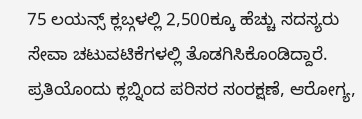75 ಲಯನ್ಸ್ ಕ್ಲಬ್ಗಳಲ್ಲಿ 2,500ಕ್ಕೂ ಹೆಚ್ಚು ಸದಸ್ಯರು ಸೇವಾ ಚಟುವಟಿಕೆಗಳಲ್ಲಿ ತೊಡಗಿಸಿಕೊಂಡಿದ್ದಾರೆ. ಪ್ರತಿಯೊಂದು ಕ್ಲಬ್ನಿಂದ ಪರಿಸರ ಸಂರಕ್ಷಣೆ, ಆರೋಗ್ಯ,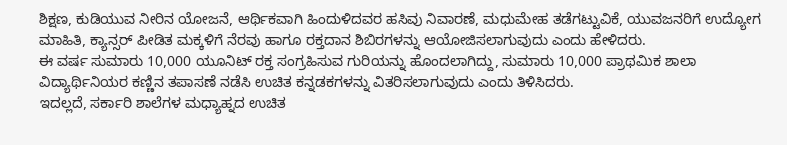ಶಿಕ್ಷಣ, ಕುಡಿಯುವ ನೀರಿನ ಯೋಜನೆ, ಆರ್ಥಿಕವಾಗಿ ಹಿಂದುಳಿದವರ ಹಸಿವು ನಿವಾರಣೆ, ಮಧುಮೇಹ ತಡೆಗಟ್ಟುವಿಕೆ, ಯುವಜನರಿಗೆ ಉದ್ಯೋಗ ಮಾಹಿತಿ, ಕ್ಯಾನ್ಸರ್ ಪೀಡಿತ ಮಕ್ಕಳಿಗೆ ನೆರವು ಹಾಗೂ ರಕ್ತದಾನ ಶಿಬಿರಗಳನ್ನು ಆಯೋಜಿಸಲಾಗುವುದು ಎಂದು ಹೇಳಿದರು.
ಈ ವರ್ಷ ಸುಮಾರು 10,000 ಯೂನಿಟ್ ರಕ್ತ ಸಂಗ್ರಹಿಸುವ ಗುರಿಯನ್ನು ಹೊಂದಲಾಗಿದ್ದು, ಸುಮಾರು 10,000 ಪ್ರಾಥಮಿಕ ಶಾಲಾ ವಿದ್ಯಾರ್ಥಿನಿಯರ ಕಣ್ಣಿನ ತಪಾಸಣೆ ನಡೆಸಿ ಉಚಿತ ಕನ್ನಡಕಗಳನ್ನು ವಿತರಿಸಲಾಗುವುದು ಎಂದು ತಿಳಿಸಿದರು.
ಇದಲ್ಲದೆ, ಸರ್ಕಾರಿ ಶಾಲೆಗಳ ಮಧ್ಯಾಹ್ನದ ಉಚಿತ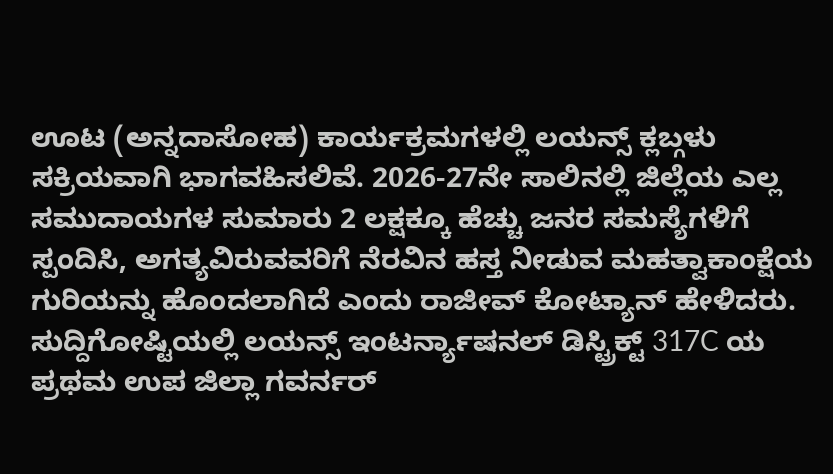ಊಟ (ಅನ್ನದಾಸೋಹ) ಕಾರ್ಯಕ್ರಮಗಳಲ್ಲಿ ಲಯನ್ಸ್ ಕ್ಲಬ್ಗಳು ಸಕ್ರಿಯವಾಗಿ ಭಾಗವಹಿಸಲಿವೆ. 2026-27ನೇ ಸಾಲಿನಲ್ಲಿ ಜಿಲ್ಲೆಯ ಎಲ್ಲ ಸಮುದಾಯಗಳ ಸುಮಾರು 2 ಲಕ್ಷಕ್ಕೂ ಹೆಚ್ಚು ಜನರ ಸಮಸ್ಯೆಗಳಿಗೆ ಸ್ಪಂದಿಸಿ, ಅಗತ್ಯವಿರುವವರಿಗೆ ನೆರವಿನ ಹಸ್ತ ನೀಡುವ ಮಹತ್ವಾಕಾಂಕ್ಷೆಯ ಗುರಿಯನ್ನು ಹೊಂದಲಾಗಿದೆ ಎಂದು ರಾಜೀವ್ ಕೋಟ್ಯಾನ್ ಹೇಳಿದರು.
ಸುದ್ದಿಗೋಷ್ಟಿಯಲ್ಲಿ ಲಯನ್ಸ್ ಇಂಟರ್ನ್ಯಾಷನಲ್ ಡಿಸ್ಟ್ರಿಕ್ಟ್ 317C ಯ ಪ್ರಥಮ ಉಪ ಜಿಲ್ಲಾ ಗವರ್ನರ್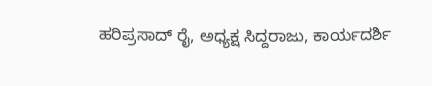ಹರಿಪ್ರಸಾದ್ ರೈ, ಅಧ್ಯಕ್ಷ ಸಿದ್ದರಾಜು, ಕಾರ್ಯದರ್ಶಿ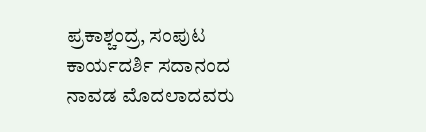ಪ್ರಕಾಶ್ಚಂದ್ರ, ಸಂಪುಟ ಕಾರ್ಯದರ್ಶಿ ಸದಾನಂದ ನಾವಡ ಮೊದಲಾದವರು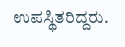ಉಪಸ್ಥಿತರಿದ್ದರು.